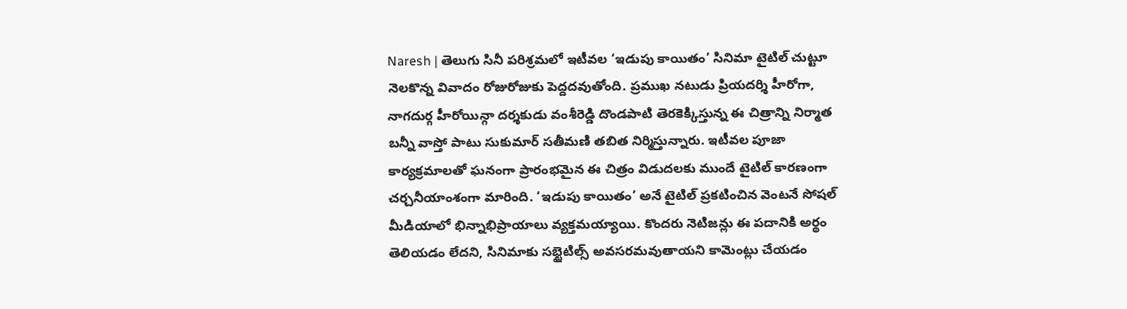Naresh | తెలుగు సినీ పరిశ్రమలో ఇటీవల ‘ఇడుపు కాయితం’ సినిమా టైటిల్ చుట్టూ నెలకొన్న వివాదం రోజురోజుకు పెద్దదవుతోంది. ప్రముఖ నటుడు ప్రియదర్శి హీరోగా, నాగదుర్గ హీరోయిన్గా దర్శకుడు వంశీరెడ్డి దొండపాటి తెరకెక్కిస్తున్న ఈ చిత్రాన్ని నిర్మాత బన్నీ వాస్తో పాటు సుకుమార్ సతీమణి తబిత నిర్మిస్తున్నారు. ఇటీవల పూజా కార్యక్రమాలతో ఘనంగా ప్రారంభమైన ఈ చిత్రం విడుదలకు ముందే టైటిల్ కారణంగా చర్చనీయాంశంగా మారింది. ‘ఇడుపు కాయితం’ అనే టైటిల్ ప్రకటించిన వెంటనే సోషల్ మీడియాలో భిన్నాభిప్రాయాలు వ్యక్తమయ్యాయి. కొందరు నెటిజన్లు ఈ పదానికి అర్థం తెలియడం లేదని, సినిమాకు సబ్టైటిల్స్ అవసరమవుతాయని కామెంట్లు చేయడం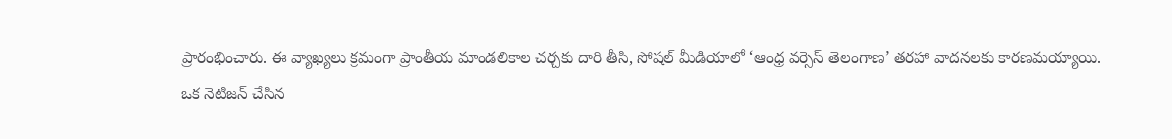ప్రారంభించారు. ఈ వ్యాఖ్యలు క్రమంగా ప్రాంతీయ మాండలికాల చర్చకు దారి తీసి, సోషల్ మీడియాలో ‘ఆంధ్ర వర్సెస్ తెలంగాణ’ తరహా వాదనలకు కారణమయ్యాయి.
ఒక నెటిజన్ చేసిన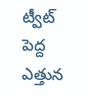ట్వీట్ పెద్ద ఎత్తున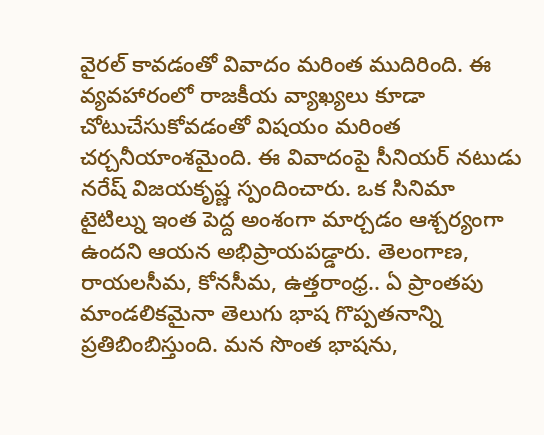వైరల్ కావడంతో వివాదం మరింత ముదిరింది. ఈ వ్యవహారంలో రాజకీయ వ్యాఖ్యలు కూడా చోటుచేసుకోవడంతో విషయం మరింత చర్చనీయాంశమైంది. ఈ వివాదంపై సీనియర్ నటుడు నరేష్ విజయకృష్ణ స్పందించారు. ఒక సినిమా టైటిల్ను ఇంత పెద్ద అంశంగా మార్చడం ఆశ్చర్యంగా ఉందని ఆయన అభిప్రాయపడ్డారు. తెలంగాణ, రాయలసీమ, కోనసీమ, ఉత్తరాంధ్ర.. ఏ ప్రాంతపు మాండలికమైనా తెలుగు భాష గొప్పతనాన్ని ప్రతిబింబిస్తుంది. మన సొంత భాషను,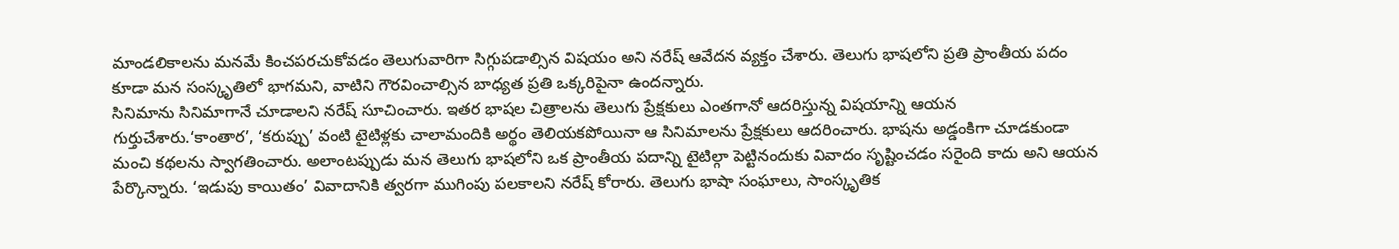మాండలికాలను మనమే కించపరచుకోవడం తెలుగువారిగా సిగ్గుపడాల్సిన విషయం అని నరేష్ ఆవేదన వ్యక్తం చేశారు. తెలుగు భాషలోని ప్రతి ప్రాంతీయ పదం కూడా మన సంస్కృతిలో భాగమని, వాటిని గౌరవించాల్సిన బాధ్యత ప్రతి ఒక్కరిపైనా ఉందన్నారు.
సినిమాను సినిమాగానే చూడాలని నరేష్ సూచించారు. ఇతర భాషల చిత్రాలను తెలుగు ప్రేక్షకులు ఎంతగానో ఆదరిస్తున్న విషయాన్ని ఆయన గుర్తుచేశారు.‘కాంతార’, ‘కరుప్పు’ వంటి టైటిళ్లకు చాలామందికి అర్థం తెలియకపోయినా ఆ సినిమాలను ప్రేక్షకులు ఆదరించారు. భాషను అడ్డంకిగా చూడకుండా మంచి కథలను స్వాగతించారు. అలాంటప్పుడు మన తెలుగు భాషలోని ఒక ప్రాంతీయ పదాన్ని టైటిల్గా పెట్టినందుకు వివాదం సృష్టించడం సరైంది కాదు అని ఆయన పేర్కొన్నారు. ‘ఇడుపు కాయితం’ వివాదానికి త్వరగా ముగింపు పలకాలని నరేష్ కోరారు. తెలుగు భాషా సంఘాలు, సాంస్కృతిక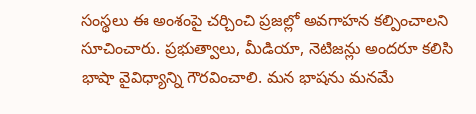సంస్థలు ఈ అంశంపై చర్చించి ప్రజల్లో అవగాహన కల్పించాలని సూచించారు. ప్రభుత్వాలు, మీడియా, నెటిజన్లు అందరూ కలిసి భాషా వైవిధ్యాన్ని గౌరవించాలి. మన భాషను మనమే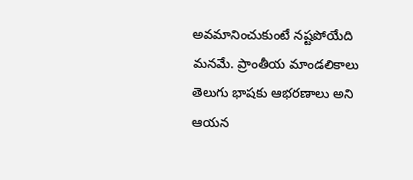అవమానించుకుంటే నష్టపోయేది మనమే. ప్రాంతీయ మాండలికాలు తెలుగు భాషకు ఆభరణాలు అని ఆయన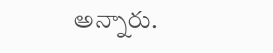అన్నారు.